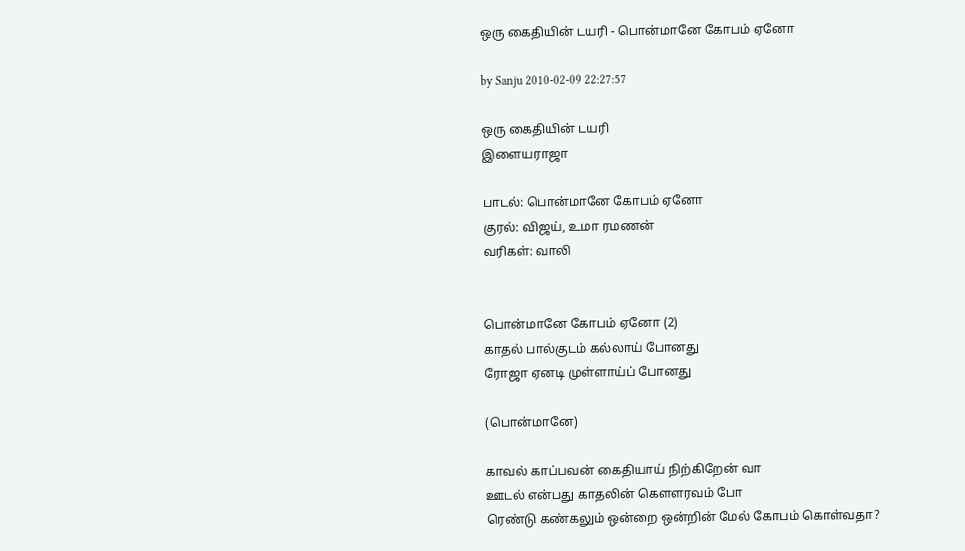ஒரு கைதியின் டயரி - பொன்மானே கோபம் ஏனோ

by Sanju 2010-02-09 22:27:57

ஒரு கைதியின் டயரி
இளையராஜா

பாடல்: பொன்மானே கோபம் ஏனோ
குரல்: விஜய், உமா ரமணன்
வரிகள்: வாலி


பொன்மானே கோபம் ஏனோ (2)
காதல் பால்குடம் கல்லாய் போனது
ரோஜா ஏனடி முள்ளாய்ப் போனது

(பொன்மானே)

காவல் காப்பவன் கைதியாய் நிற்கிறேன் வா
ஊடல் என்பது காதலின் கௌளரவம் போ
ரெண்டு கண்கலும் ஒன்றை ஒன்றின் மேல் கோபம் கொள்வதா?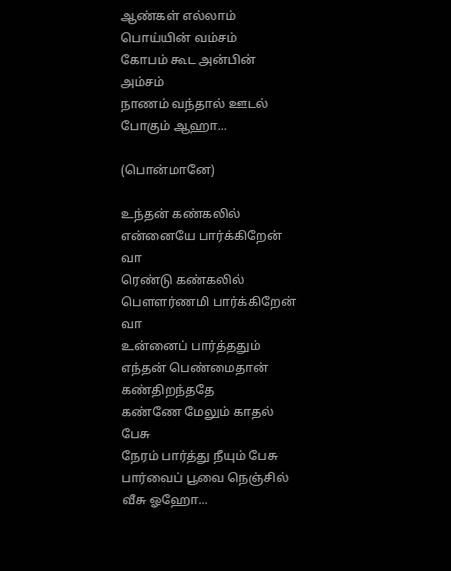ஆண்கள் எல்லாம் பொய்யின் வம்சம்
கோபம் கூட அன்பின் அம்சம்
நாணம் வந்தால் ஊடல் போகும் ஆஹா...

(பொன்மானே)

உந்தன் கண்கலில் என்னையே பார்க்கிறேன் வா
ரெண்டு கண்கலில் பௌளர்ணமி பார்க்கிறேன் வா
உன்னைப் பார்த்ததும் எந்தன் பெண்மைதான் கண்திறந்ததே
கண்ணே மேலும் காதல் பேசு
நேரம் பார்த்து நீயும் பேசு
பார்வைப் பூவை நெஞ்சில் வீசு ஓஹோ...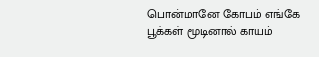பொன்மானே கோபம் எங்கே
பூக்கள் மூடினால் காயம்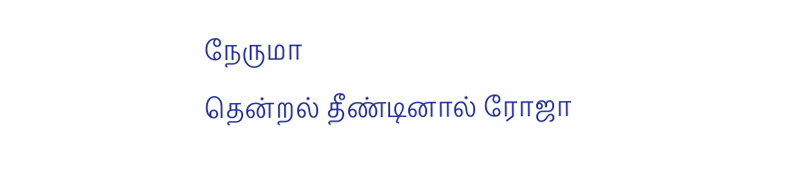நேருமா
தென்றல் தீண்டினால் ரோஜா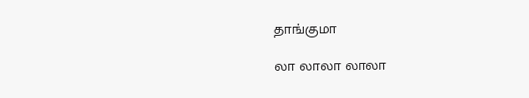தாங்குமா

லா லாலா லாலா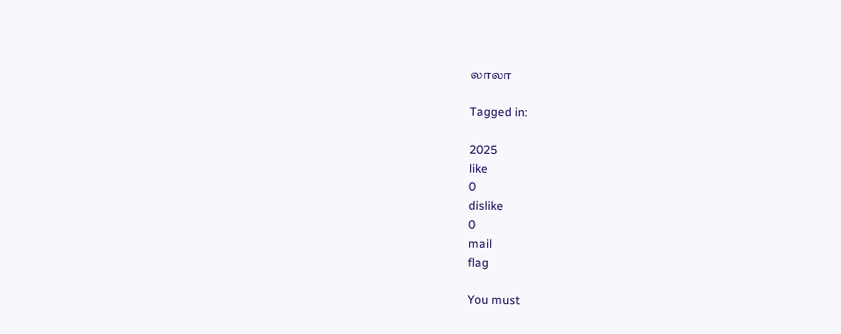லாலா

Tagged in:

2025
like
0
dislike
0
mail
flag

You must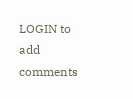LOGIN to add comments